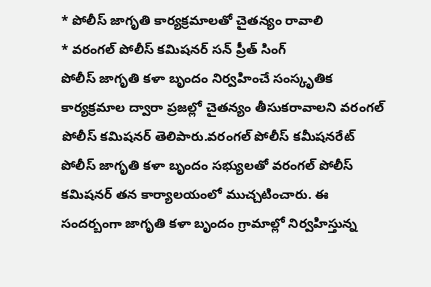* పోలీస్ జాగృతి కార్యక్రమాలతో చైతన్యం రావాలి
* వరంగల్ పోలీస్ కమిషనర్ సన్ ప్రీత్ సింగ్
పోలీస్ జాగృతి కళా బృందం నిర్వహించే సంస్కృతిక కార్యక్రమాల ద్వారా ప్రజల్లో చైతన్యం తీసుకరావాలని వరంగల్ పోలీస్ కమిషనర్ తెలిపారు.వరంగల్ పోలీస్ కమీషనరేట్ పోలీస్ జాగృతి కళా బృందం సభ్యులతో వరంగల్ పోలీస్ కమిషనర్ తన కార్యాలయంలో ముచ్చటించారు. ఈ సందర్బంగా జాగృతి కళా బృందం గ్రామాల్లో నిర్వహిస్తున్న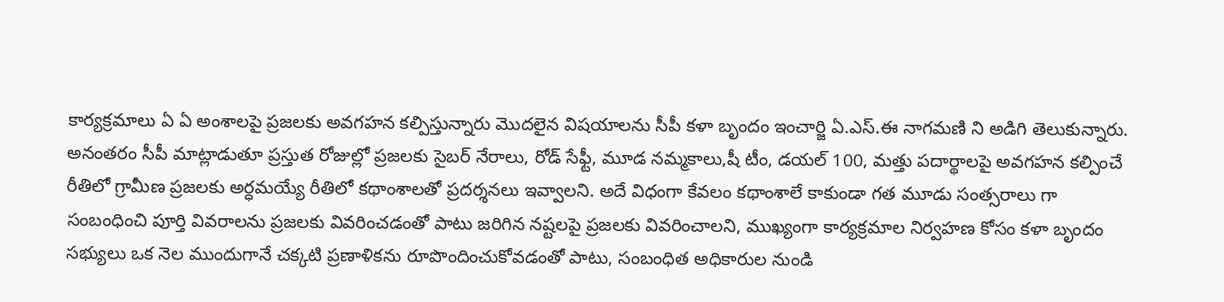కార్యక్రమాలు ఏ ఏ అంశాలపై ప్రజలకు అవగహన కల్పిస్తున్నారు మొదలైన విషయాలను సీపీ కళా బృందం ఇంచార్జి ఏ.ఎస్.ఈ నాగమణి ని అడిగి తెలుకున్నారు. అనంతరం సీపీ మాట్లాడుతూ ప్రస్తుత రోజుల్లో ప్రజలకు సైబర్ నేరాలు, రోడ్ సేఫ్టీ, మూడ నమ్మకాలు,షీ టీం, డయల్ 100, మత్తు పదార్థాలపై అవగహన కల్పించే రీతిలో గ్రామీణ ప్రజలకు అర్ధమయ్యే రీతిలో కథాంశాలతో ప్రదర్శనలు ఇవ్వాలని. అదే విధంగా కేవలం కథాంశాలే కాకుండా గత మూడు సంత్సరాలు గా సంబంధించి పూర్తి వివరాలను ప్రజలకు వివరించడంతో పాటు జరిగిన నష్టలపై ప్రజలకు వివరించాలని, ముఖ్యంగా కార్యక్రమాల నిర్వహణ కోసం కళా బృందం సభ్యులు ఒక నెల ముందుగానే చక్కటి ప్రణాళికను రూపొందించుకోవడంతో పాటు, సంబంధిత అధికారుల నుండి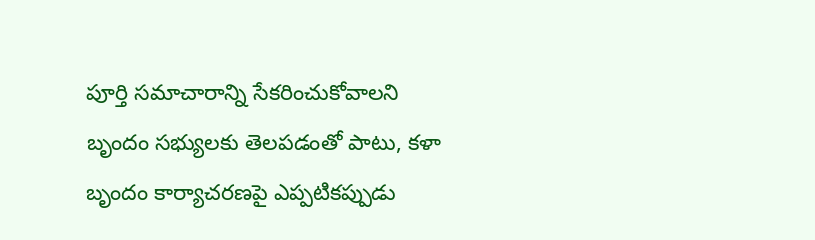పూర్తి సమాచారాన్ని సేకరించుకోవాలని బృందం సభ్యులకు తెలపడంతో పాటు, కళా బృందం కార్యాచరణపై ఎప్పటికప్పుడు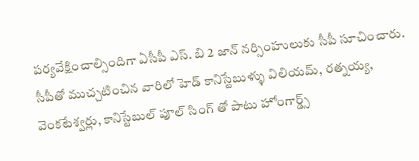పర్యవేక్షించాల్సిందిగా ఏసీపీ ఎస్. బి 2 జాన్ నర్సింహులుకు సీపీ సూచించారు. సీపీతో ముచ్చటించిన వారిలో హెడ్ కానిస్టేబుళ్ళు విలియమ్, రత్నయ్య, వెంకటేశ్వర్లు, కానిస్టేబుల్ పూల్ సింగ్ తో పాటు హోంగార్డ్స్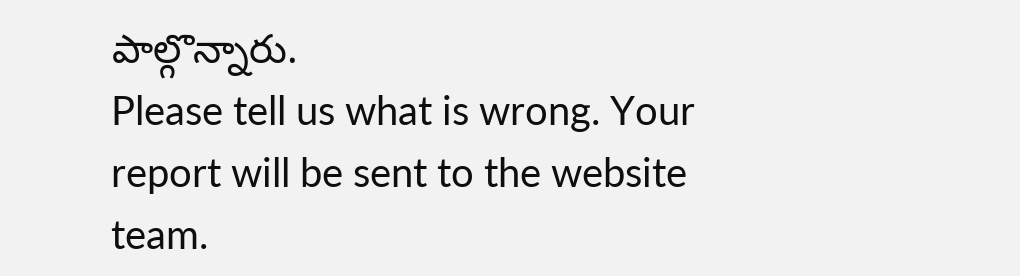పాల్గొన్నారు.
Please tell us what is wrong. Your report will be sent to the website team.